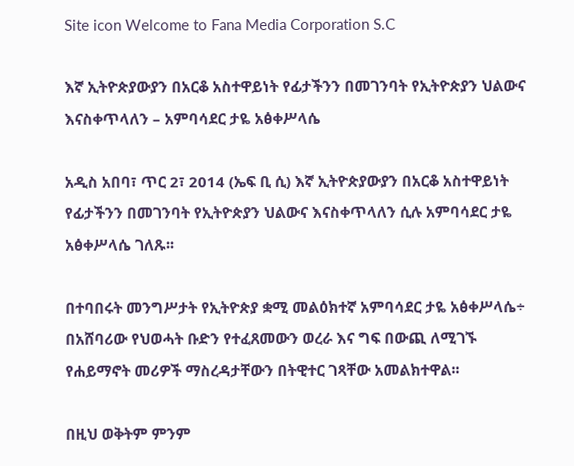Site icon Welcome to Fana Media Corporation S.C

እኛ ኢትዮጵያውያን በአርቆ አስተዋይነት የፊታችንን በመገንባት የኢትዮጵያን ህልውና እናስቀጥላለን – አምባሳደር ታዬ አፅቀሥላሴ

አዲስ አበባ፣ ጥር 2፣ 2014 (ኤፍ ቢ ሲ) እኛ ኢትዮጵያውያን በአርቆ አስተዋይነት የፊታችንን በመገንባት የኢትዮጵያን ህልውና እናስቀጥላለን ሲሉ አምባሳደር ታዬ አፅቀሥላሴ ገለጹ፡፡

በተባበሩት መንግሥታት የኢትዮጵያ ቋሚ መልዕክተኛ አምባሳደር ታዬ አፅቀሥላሴ÷ በአሸባሪው የህወሓት ቡድን የተፈጸመውን ወረራ እና ግፍ በውጪ ለሚገኙ የሐይማኖት መሪዎች ማስረዳታቸውን በትዊተር ገጻቸው አመልክተዋል፡፡

በዚህ ወቅትም ምንም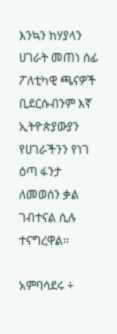እንኳን ከሃያላን ሀገራት መጠነ ሰፊ ፖለቲካዊ ጫናዎች ቢደርሱብንም እኛ ኢትዮጵያውያን የሀገራችንን የነገ ዕጣ ፋንታ ለመወሰን ቃል ገብተናል ሲሉ ተናግረዋል፡፡

አምባሳደሩ ÷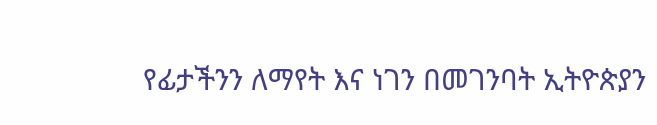የፊታችንን ለማየት እና ነገን በመገንባት ኢትዮጵያን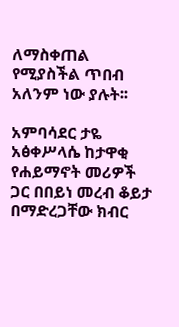ለማስቀጠል የሚያስችል ጥበብ አለንም ነው ያሉት፡፡

አምባሳደር ታዬ አፅቀሥላሴ ከታዋቂ የሐይማኖት መሪዎች ጋር በበይነ መረብ ቆይታ በማድረጋቸው ክብር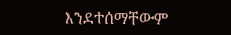እንደተሰማቸውም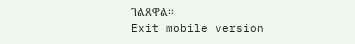ገልጸዋል፡፡
Exit mobile version